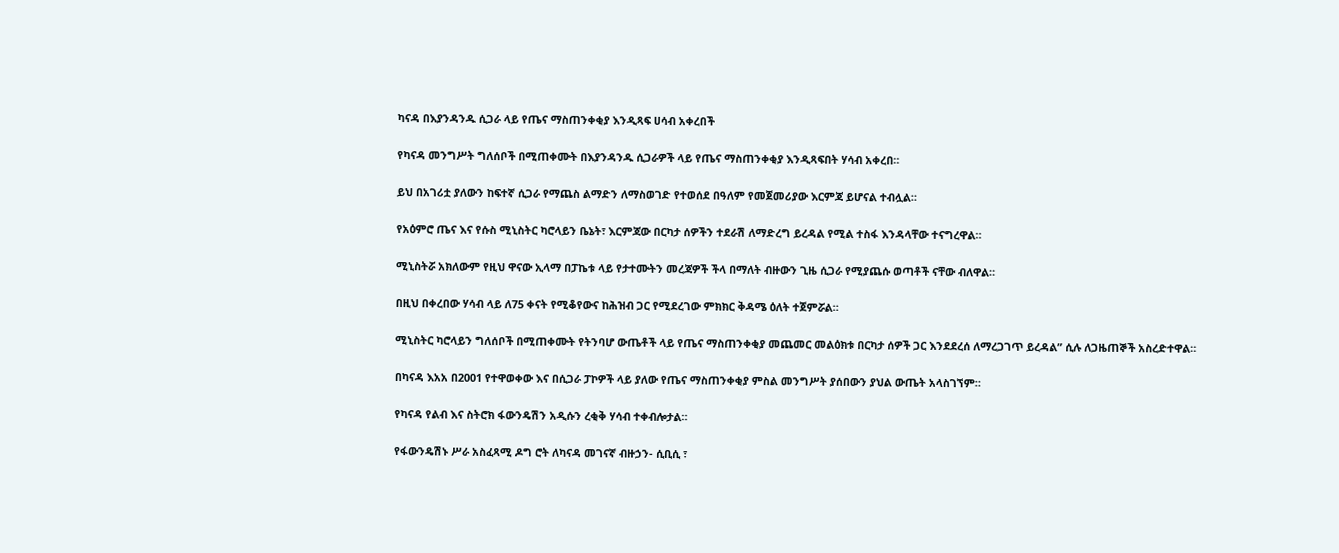ካናዳ በእያንዳንዱ ሲጋራ ላይ የጤና ማስጠንቀቂያ እንዲጻፍ ሀሳብ አቀረበች

የካናዳ መንግሥት ግለሰቦች በሚጠቀሙት በእያንዳንዱ ሲጋራዎች ላይ የጤና ማስጠንቀቂያ እንዲጻፍበት ሃሳብ አቀረበ።

ይህ በአገሪቷ ያለውን ከፍተኛ ሲጋራ የማጨስ ልማድን ለማስወገድ የተወሰደ በዓለም የመጀመሪያው እርምጃ ይሆናል ተብሏል።

የአዕምሮ ጤና እና የሱስ ሚኒስትር ካሮላይን ቤኔት፣ እርምጃው በርካታ ሰዎችን ተደራሽ ለማድረግ ይረዳል የሚል ተስፋ እንዳላቸው ተናግረዋል።

ሚኒስትሯ አክለውም የዚህ ዋናው ኢላማ በፓኬቱ ላይ የታተሙትን መረጃዎች ችላ በማለት ብዙውን ጊዜ ሲጋራ የሚያጨሱ ወጣቶች ናቸው ብለዋል።

በዚህ በቀረበው ሃሳብ ላይ ለ75 ቀናት የሚቆየውና ከሕዝብ ጋር የሚደረገው ምክክር ቅዳሜ ዕለት ተጀምሯል።

ሚኒስትር ካሮላይን ግለሰቦች በሚጠቀሙት የትንባሆ ውጤቶች ላይ የጤና ማስጠንቀቂያ መጨመር መልዕክቱ በርካታ ሰዎች ጋር እንደደረሰ ለማረጋገጥ ይረዳል” ሲሉ ለጋዜጠኞች አስረድተዋል።

በካናዳ እአአ በ2001 የተዋወቀው እና በሲጋራ ፓኮዎች ላይ ያለው የጤና ማስጠንቀቂያ ምስል መንግሥት ያሰበውን ያህል ውጤት አላስገኘም።

የካናዳ የልብ እና ስትሮክ ፋውንዴሽን አዲሱን ረቂቅ ሃሳብ ተቀብሎታል።

የፋውንዴሽኑ ሥራ አስፈጻሚ ዶግ ሮት ለካናዳ መገናኛ ብዙኃን- ሲቢሲ ፣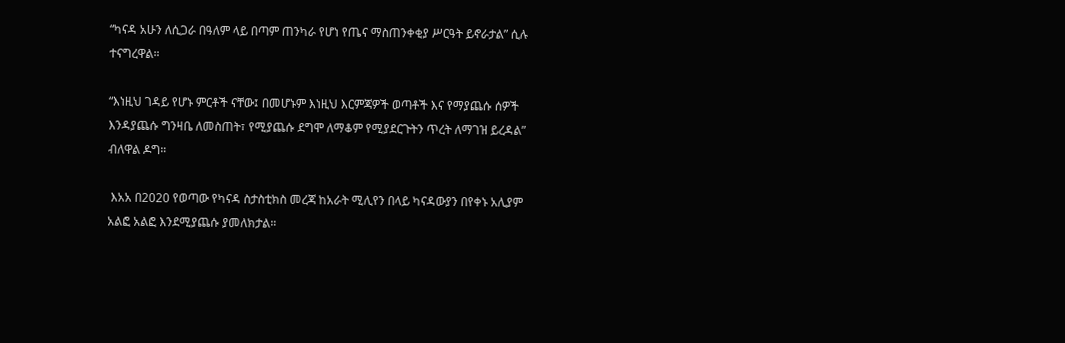“ካናዳ አሁን ለሲጋራ በዓለም ላይ በጣም ጠንካራ የሆነ የጤና ማስጠንቀቂያ ሥርዓት ይኖራታል” ሲሉ ተናግረዋል።

“እነዚህ ገዳይ የሆኑ ምርቶች ናቸው፤ በመሆኑም እነዚህ እርምጃዎች ወጣቶች እና የማያጨሱ ሰዎች እንዳያጨሱ ግንዛቤ ለመስጠት፣ የሚያጨሱ ደግሞ ለማቆም የሚያደርጉትን ጥረት ለማገዝ ይረዳል” ብለዋል ዶግ።

 እአአ በ2020 የወጣው የካናዳ ስታስቲክስ መረጃ ከአራት ሚሊየን በላይ ካናዳውያን በየቀኑ አሊያም አልፎ አልፎ እንደሚያጨሱ ያመለክታል።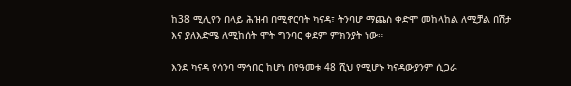ከ38 ሚሊየን በላይ ሕዝብ በሚኖርባት ካናዳ፣ ትንባሆ ማጨስ ቀድሞ መከላከል ለሚቻል በሽታ እና ያለእድሜ ለሚከሰት ሞት ግንባር ቀደም ምክንያት ነው።

እንደ ካናዳ የሳንባ ማኅበር ከሆነ በየዓመቱ 48 ሺህ የሚሆኑ ካናዳውያንም ሲጋራ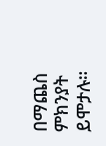በማጨስ ምክንያት ይሞታሉ።